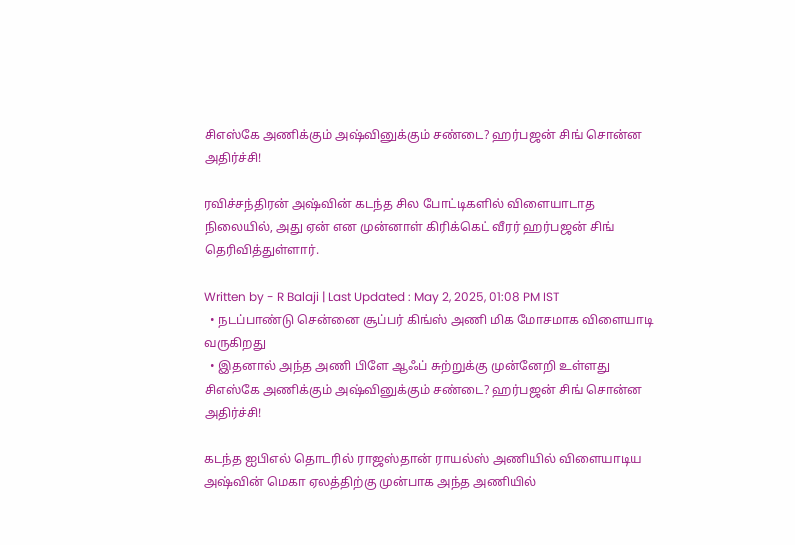சிஎஸ்கே அணிக்கும் அஷ்வினுக்கும் சண்டை? ஹர்பஜன் சிங் சொன்ன அதிர்ச்சி!

ரவிச்சந்திரன் அஷ்வின் கடந்த சில போட்டிகளில் விளையாடாத நிலையில், அது ஏன் என முன்னாள் கிரிக்கெட் வீரர் ஹர்பஜன் சிங் தெரிவித்துள்ளார்.

Written by - R Balaji | Last Updated : May 2, 2025, 01:08 PM IST
  • நடப்பாண்டு சென்னை சூப்பர் கிங்ஸ் அணி மிக மோசமாக விளையாடி வருகிறது
  • இதனால் அந்த அணி பிளே ஆஃப் சுற்றுக்கு முன்னேறி உள்ளது
சிஎஸ்கே அணிக்கும் அஷ்வினுக்கும் சண்டை? ஹர்பஜன் சிங் சொன்ன அதிர்ச்சி!

கடந்த ஐபிஎல் தொடரில் ராஜஸ்தான் ராயல்ஸ் அணியில் விளையாடிய அஷ்வின் மெகா ஏலத்திற்கு முன்பாக அந்த அணியில்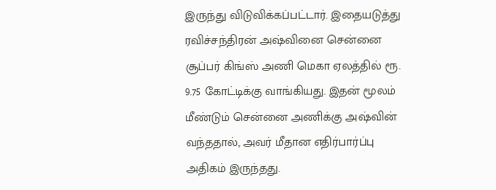இருந்து விடுவிக்கப்பட்டார். இதையடுத்து ரவிச்சந்திரன் அஷ்வினை சென்னை சூப்பர் கிங்ஸ் அணி மெகா ஏலத்தில் ரூ. 9.75 கோட்டிக்கு வாங்கியது. இதன் மூலம் மீண்டும் சென்னை அணிக்கு அஷ்வின் வந்ததால், அவர் மீதான எதிர்பார்ப்பு அதிகம் இருந்தது.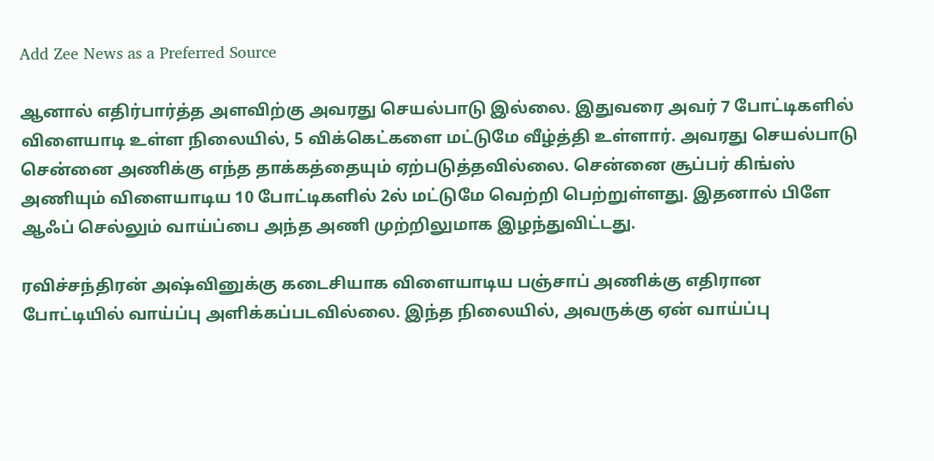Add Zee News as a Preferred Source

ஆனால் எதிர்பார்த்த அளவிற்கு அவரது செயல்பாடு இல்லை. இதுவரை அவர் 7 போட்டிகளில் விளையாடி உள்ள நிலையில், 5 விக்கெட்களை மட்டுமே வீழ்த்தி உள்ளார். அவரது செயல்பாடு சென்னை அணிக்கு எந்த தாக்கத்தையும் ஏற்படுத்தவில்லை. சென்னை சூப்பர் கிங்ஸ் அணியும் விளையாடிய 10 போட்டிகளில் 2ல் மட்டுமே வெற்றி பெற்றுள்ளது. இதனால் பிளே ஆஃப் செல்லும் வாய்ப்பை அந்த அணி முற்றிலுமாக இழந்துவிட்டது.

ரவிச்சந்திரன் அஷ்வினுக்கு கடைசியாக விளையாடிய பஞ்சாப் அணிக்கு எதிரான போட்டியில் வாய்ப்பு அளிக்கப்படவில்லை. இந்த நிலையில், அவருக்கு ஏன் வாய்ப்பு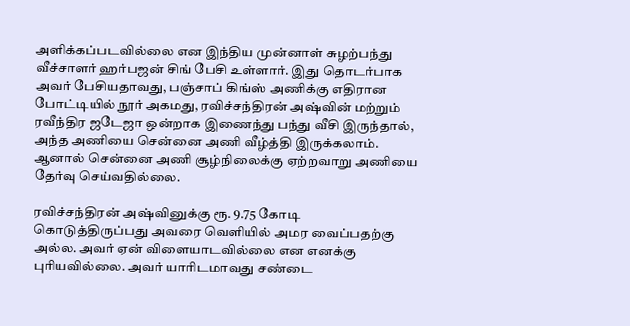அளிக்கப்படவில்லை என இந்திய முன்னாள் சுழற்பந்து வீச்சாளர் ஹர்பஜன் சிங் பேசி உள்ளார். இது தொடர்பாக அவர் பேசியதாவது, பஞ்சாப் கிங்ஸ் அணிக்கு எதிரான போட்டியில் நூர் அகமது, ரவிச்சந்திரன் அஷ்வின் மற்றும் ரவீந்திர ஜடேஜா ஒன்றாக இணைந்து பந்து வீசி இருந்தால், அந்த அணியை சென்னை அணி வீழ்த்தி இருக்கலாம். ஆனால் சென்னை அணி சூழ்நிலைக்கு ஏற்றவாறு அணியை தேர்வு செய்வதில்லை.

ரவிச்சந்திரன் அஷ்வினுக்கு ரூ. 9.75 கோடி கொடுத்திருப்பது அவரை வெளியில் அமர வைப்பதற்கு அல்ல. அவர் ஏன் விளையாடவில்லை என எனக்கு புரியவில்லை. அவர் யாரிடமாவது சண்டை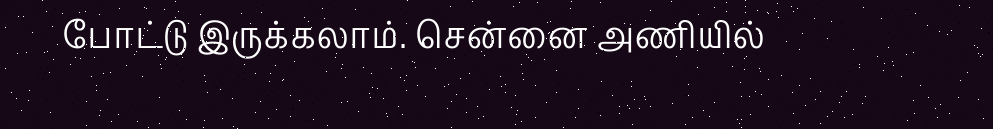போட்டு இருக்கலாம். சென்னை அணியில்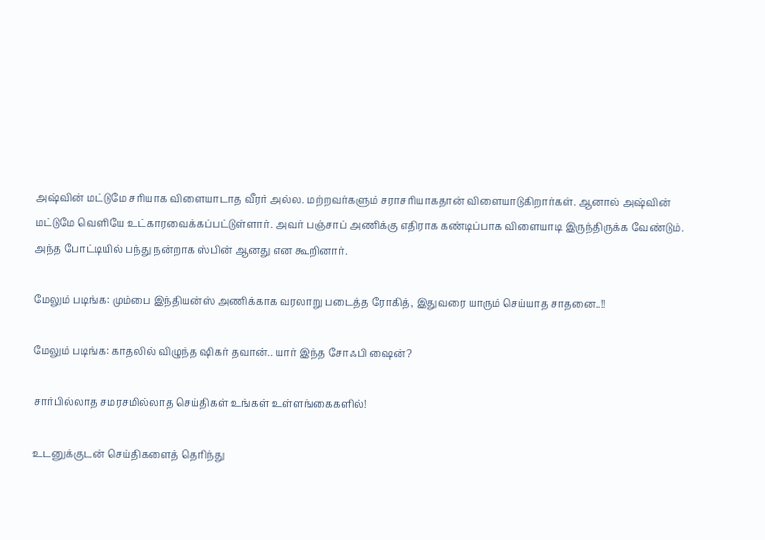அஷ்வின் மட்டுமே சரியாக விளையாடாத வீரர் அல்ல. மற்றவர்களும் சராசரியாகதான் விளையாடுகிறார்கள். ஆனால் அஷ்வின் மட்டுமே வெளியே உட்காரவைக்கப்பட்டுள்ளார். அவர் பஞ்சாப் அணிக்கு எதிராக கண்டிப்பாக விளையாடி இருந்திருக்க வேண்டும். அந்த போட்டியில் பந்து நன்றாக ஸ்பின் ஆனது என கூறினார்.

மேலும் படிங்க: மும்பை இந்தியன்ஸ் அணிக்காக வரலாறு படைத்த ரோகித், இதுவரை யாரும் செய்யாத சாதனை..!!

மேலும் படிங்க: காதலில் விழுந்த ஷிகர் தவான்.. யார் இந்த சோஃபி ஷைன்?

சார்பில்லாத சமரசமில்லாத செய்திகள் உங்கள் உள்ளங்கைகளில்!

உடனுக்குடன் செய்திகளைத் தெரிந்து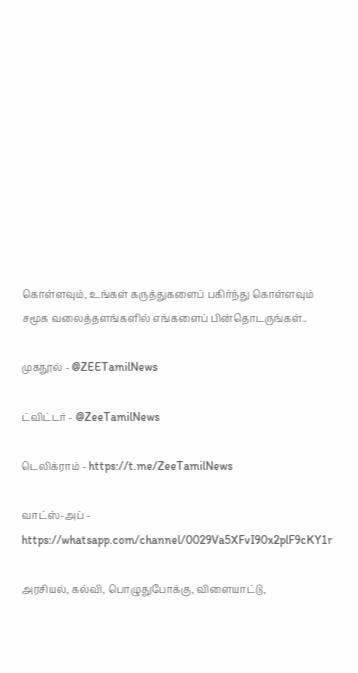கொள்ளவும், உங்கள் கருத்துகளைப் பகிர்ந்து கொள்ளவும் சமூக வலைத்தளங்களில் எங்களைப் பின்தொடருங்கள்..

முகநூல் - @ZEETamilNews

ட்விட்டர் - @ZeeTamilNews

டெலிக்ராம் - https://t.me/ZeeTamilNews

வாட்ஸ்-அப் - https://whatsapp.com/channel/0029Va5XFvI90x2plF9cKY1r

அரசியல், கல்வி, பொழுதுபோக்கு, விளையாட்டு,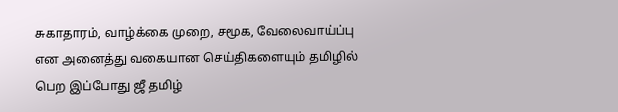சுகாதாரம், வாழ்க்கை முறை, சமூக, வேலைவாய்ப்பு என அனைத்து வகையான செய்திகளையும் தமிழில் பெற இப்போது ஜீ தமிழ்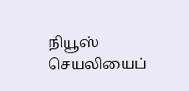நியூஸ் செயலியைப்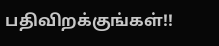பதிவிறக்குங்கள்!!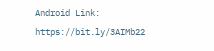Android Link: https://bit.ly/3AIMb22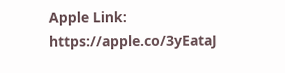Apple Link: https://apple.co/3yEataJ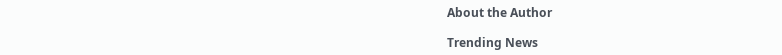About the Author

Trending News